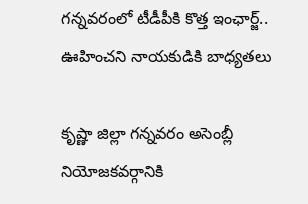గన్నవరంలో టీడీపీకి కొత్త ఇంఛార్జ్‌.. ఊహించని నాయకుడికి బాధ్యతలు

కృష్ణా జిల్లా గన్నవరం అసెంబ్లీ నియోజకవర్గానికి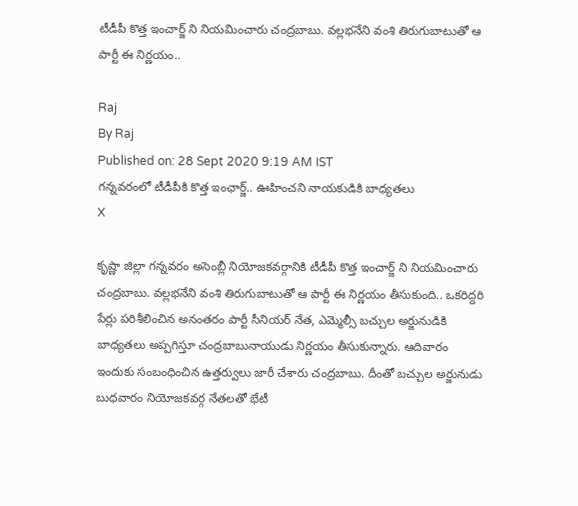టీడీపీ కొత్త ఇంచార్జ్ ని నియమించారు చంద్రబాబు. వల్లభనేని వంశి తిరుగుబాటుతో ఆ పార్టీ ఈ నిర్ణయం..

Raj
By Raj
Published on: 28 Sept 2020 9:19 AM IST
గన్నవరంలో టీడీపీకి కొత్త ఇంఛార్జ్‌.. ఊహించని నాయకుడికి బాధ్యతలు
X

కృష్ణా జిల్లా గన్నవరం అసెంబ్లీ నియోజకవర్గానికి టీడీపీ కొత్త ఇంచార్జ్ ని నియమించారు చంద్రబాబు. వల్లభనేని వంశి తిరుగుబాటుతో ఆ పార్టీ ఈ నిర్ణయం తీసుకుంది.. ఒకరిద్దరి పేర్లు పరిశీలించిన అనంతరం పార్టీ సీనియర్ నేత, ఎమ్మెల్సీ బచ్చుల అర్జునుడికి బాధ్యతలు అప్పగిస్తూ చంద్రబాబునాయుడు నిర్ణయం తీసుకున్నారు. ఆదివారం ఇందుకు సంబంధించిన ఉత్తర్వులు జారీ చేశారు చంద్రబాబు. దీంతో బచ్చుల అర్జునుడు బుధవారం నియోజకవర్గ నేతలతో భేటీ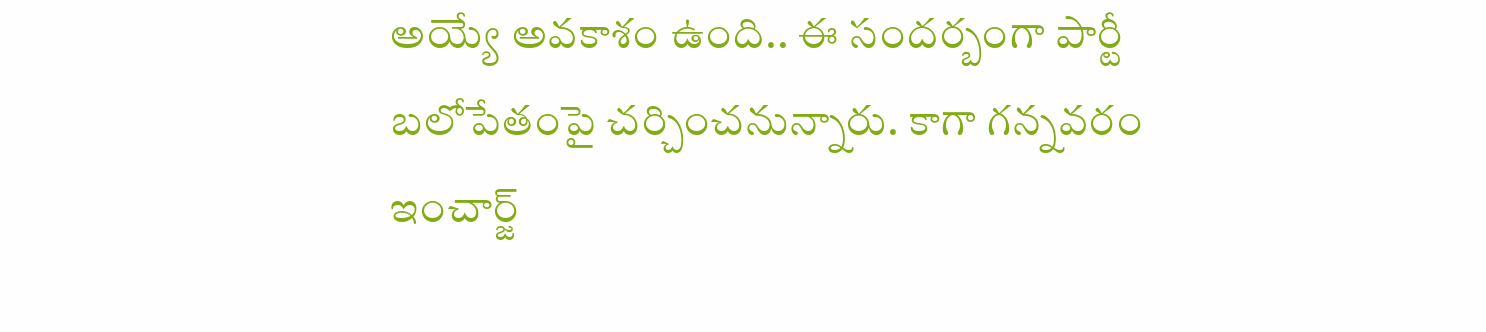అయ్యే అవకాశం ఉంది.. ఈ సందర్బంగా పార్టీ బలోపేతంపై చర్చించనున్నారు. కాగా గన్నవరం ఇంచార్జ్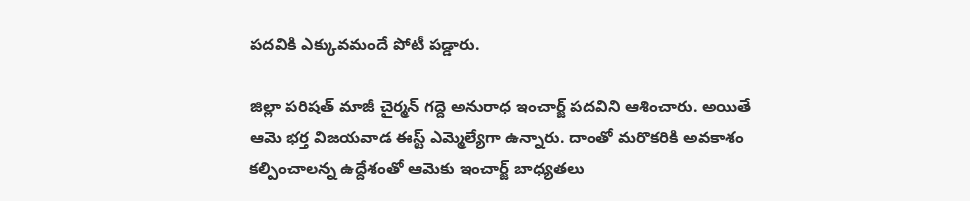పదవికి ఎక్కువమందే పోటీ పడ్డారు.

జిల్లా పరిషత్ మాజీ చైర్మన్ గద్దె అనురాధ ఇంచార్జ్ పదవిని ఆశించారు. అయితే ఆమె భర్త విజయవాడ ఈస్ట్ ఎమ్మెల్యేగా ఉన్నారు. దాంతో మరొకరికి అవకాశం కల్పించాలన్న ఉద్దేశంతో ఆమెకు ఇంచార్జ్ బాధ్యతలు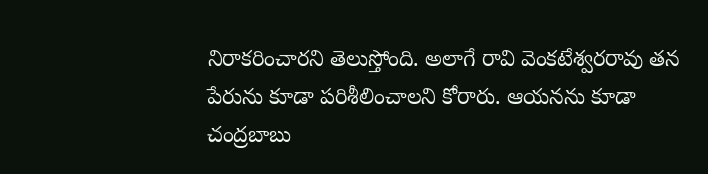నిరాకరించారని తెలుస్తోంది. అలాగే రావి వెంకటేశ్వరరావు తన పేరును కూడా పరిశీలించాలని కోరారు. ఆయనను కూడా చంద్రబాబు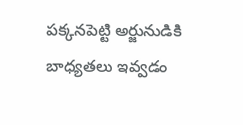పక్కనపెట్టి అర్జునుడికి బాధ్యతలు ఇవ్వడం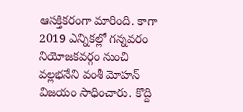ఆసక్తికరంగా మారింది. కాగా 2019 ఎన్నికల్లో గన్నవరం నియోజకవర్గం నుంచి వల్లభనేని వంశీ మోహన్ విజయం సాధించారు. కొద్ది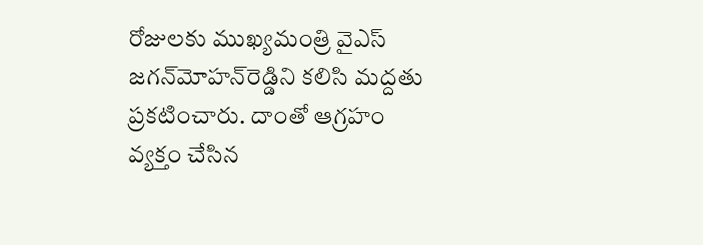రోజులకు ముఖ్యమంత్రి వైఎస్ జగన్‌మోహన్‌రెడ్డిని కలిసి మద్దతు ప్రకటించారు. దాంతో ఆగ్రహం వ్యక్తం చేసిన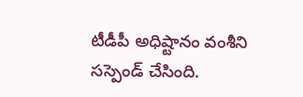టీడీపీ అధిష్టానం వంశీని సస్పెండ్ చేసింది.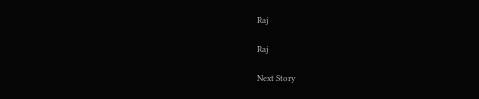Raj

Raj

Next Story